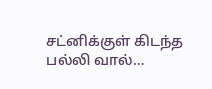சட்னிக்குள் கிடந்த பல்லி வால்…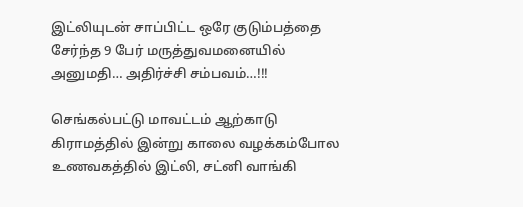இட்லியுடன் சாப்பிட்ட ஒரே குடும்பத்தை சேர்ந்த 9 பேர் மருத்துவமனையில் அனுமதி… அதிர்ச்சி சம்பவம்…!!!

செங்கல்பட்டு மாவட்டம் ஆற்காடு கிராமத்தில் இன்று காலை வழக்கம்போல உணவகத்தில் இட்லி, சட்னி வாங்கி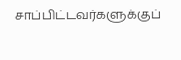சாப்பிட்டவர்களுக்குப்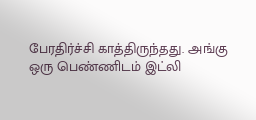பேரதிர்ச்சி காத்திருந்தது. அங்கு ஒரு பெண்ணிடம் இட்லி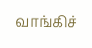வாங்கிச்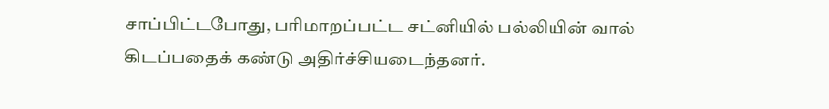சாப்பிட்டபோது, பரிமாறப்பட்ட சட்னியில் பல்லியின் வால் கிடப்பதைக் கண்டு அதிர்ச்சியடைந்தனர்.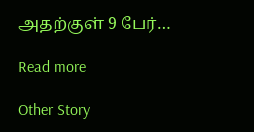அதற்குள் 9 பேர்…

Read more

Other Story